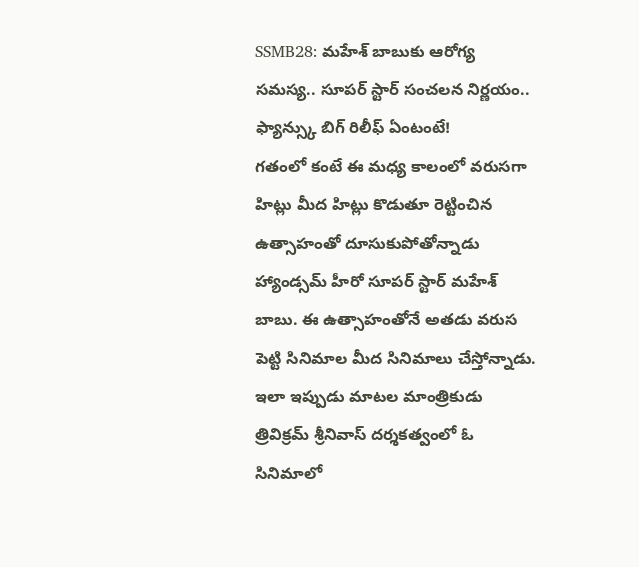SSMB28: మహేశ్ బాబుకు ఆరోగ్య సమస్య.. సూపర్ స్టార్ సంచలన నిర్ణయం.. ఫ్యాన్స్కు బిగ్ రిలీఫ్ ఏంటంటే!
గతంలో కంటే ఈ మధ్య కాలంలో వరుసగా హిట్లు మీద హిట్లు కొడుతూ రెట్టించిన ఉత్సాహంతో దూసుకుపోతోన్నాడు హ్యాండ్సమ్ హీరో సూపర్ స్టార్ మహేశ్ బాబు. ఈ ఉత్సాహంతోనే అతడు వరుస పెట్టి సినిమాల మీద సినిమాలు చేస్తోన్నాడు. ఇలా ఇప్పుడు మాటల మాంత్రికుడు త్రివిక్రమ్ శ్రీనివాస్ దర్శకత్వంలో ఓ సినిమాలో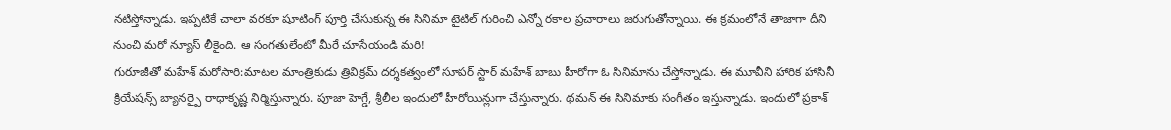నటిస్తోన్నాడు. ఇప్పటికే చాలా వరకూ షూటింగ్ పూర్తి చేసుకున్న ఈ సినిమా టైటిల్ గురించి ఎన్నో రకాల ప్రచారాలు జరుగుతోన్నాయి. ఈ క్రమంలోనే తాజాగా దీని నుంచి మరో న్యూస్ లీకైంది. ఆ సంగతులేంటో మీరే చూసేయండి మరి!
గురూజీతో మహేశ్ మరోసారి:మాటల మాంత్రికుడు త్రివిక్రమ్ దర్శకత్వంలో సూపర్ స్టార్ మహేశ్ బాబు హీరోగా ఓ సినిమాను చేస్తోన్నాడు. ఈ మూవీని హారిక హాసినీ క్రియేషన్స్ బ్యానర్పై రాధాకృష్ణ నిర్మిస్తున్నారు. పూజా హెగ్డే, శ్రీలీల ఇందులో హీరోయిన్లుగా చేస్తున్నారు. థమన్ ఈ సినిమాకు సంగీతం ఇస్తున్నాడు. ఇందులో ప్రకాశ్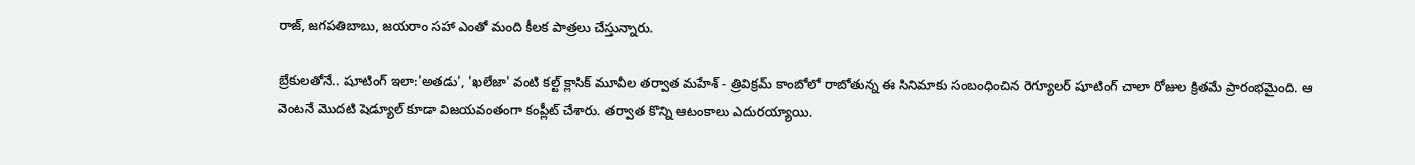రాజ్, జగపతిబాబు, జయరాం సహా ఎంతో మంది కీలక పాత్రలు చేస్తున్నారు.

బ్రేకులతోనే.. షూటింగ్ ఇలా:'అతడు', 'ఖలేజా' వంటి కల్ట్ క్లాసిక్ మూవీల తర్వాత మహేశ్ - త్రివిక్రమ్ కాంబోలో రాబోతున్న ఈ సినిమాకు సంబంధించిన రెగ్యూలర్ షూటింగ్ చాలా రోజుల క్రితమే ప్రారంభమైంది. ఆ వెంటనే మొదటి షెడ్యూల్ కూడా విజయవంతంగా కంప్లీట్ చేశారు. తర్వాత కొన్ని ఆటంకాలు ఎదురయ్యాయి.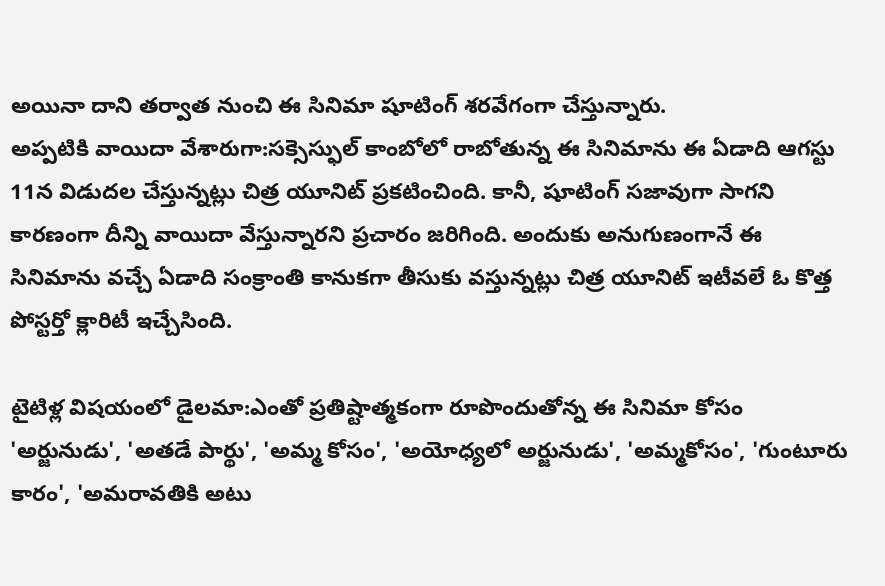అయినా దాని తర్వాత నుంచి ఈ సినిమా షూటింగ్ శరవేగంగా చేస్తున్నారు.
అప్పటికి వాయిదా వేశారుగా:సక్సెస్ఫుల్ కాంబోలో రాబోతున్న ఈ సినిమాను ఈ ఏడాది ఆగస్టు 11న విడుదల చేస్తున్నట్లు చిత్ర యూనిట్ ప్రకటించింది. కానీ, షూటింగ్ సజావుగా సాగని కారణంగా దీన్ని వాయిదా వేస్తున్నారని ప్రచారం జరిగింది. అందుకు అనుగుణంగానే ఈ సినిమాను వచ్చే ఏడాది సంక్రాంతి కానుకగా తీసుకు వస్తున్నట్లు చిత్ర యూనిట్ ఇటీవలే ఓ కొత్త పోస్టర్తో క్లారిటీ ఇచ్చేసింది.

టైటిళ్ల విషయంలో డైలమా:ఎంతో ప్రతిష్టాత్మకంగా రూపొందుతోన్న ఈ సినిమా కోసం 'అర్జునుడు', 'అతడే పార్థు', 'అమ్మ కోసం', 'అయోధ్యలో అర్జునుడు', 'అమ్మకోసం', 'గుంటూరు కారం', 'అమరావతికి అటు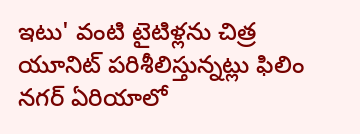ఇటు' వంటి టైటిళ్లను చిత్ర యూనిట్ పరిశీలిస్తున్నట్లు ఫిలిం నగర్ ఏరియాలో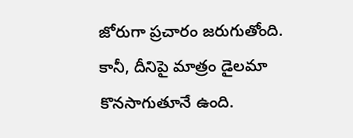జోరుగా ప్రచారం జరుగుతోంది. కానీ, దీనిపై మాత్రం డైలమా కొనసాగుతూనే ఉంది.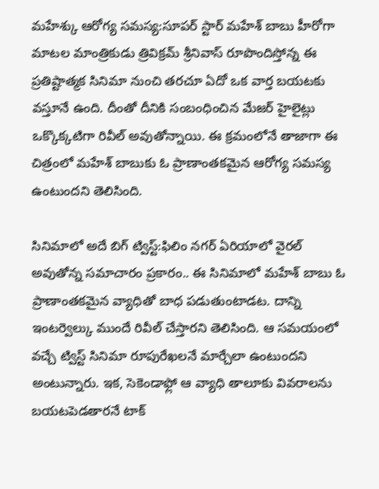మహేశ్కు ఆరోగ్య సమస్య:సూపర్ స్టార్ మహేశ్ బాబు హీరోగా మాటల మాంత్రికుడు త్రివిక్రమ్ శ్రీనివాస్ రూపొందిస్తోన్న ఈ ప్రతిష్టాత్మక సినిమా నుంచి తరచూ ఏదో ఒక వార్త బయటకు వస్తూనే ఉంది. దీంతో దీనికి సంబంధించిన మేజర్ హైలైట్లు ఒక్కొక్కటిగా రివీల్ అవుతోన్నాయి. ఈ క్రమంలోనే తాజాగా ఈ చిత్రంలో మహేశ్ బాబుకు ఓ ప్రాణాంతకమైన ఆరోగ్య సమస్య ఉంటుందని తెలిసింది.

సినిమాలో అదే బిగ్ ట్విస్ట్:ఫిలిం నగర్ ఏరియాలో వైరల్ అవుతోన్న సమాచారం ప్రకారం.. ఈ సినిమాలో మహేశ్ బాబు ఓ ప్రాణాంతకమైన వ్యాధితో బాధ పడుతుంటాడట. దాన్ని ఇంటర్వెల్కు ముందే రివీల్ చేస్తారని తెలిసింది. ఆ సమయంలో వచ్చే ట్విస్ట్ సినిమా రూపురేఖలనే మార్చేలా ఉంటుందని అంటున్నారు. ఇక, సెకెండాఫ్లో ఆ వ్యాధి తాలూకు వివరాలను బయటపెడతారనే టాక్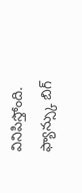వినిపిస్తోంది.
ఫ్యాన్స్కు బిగ్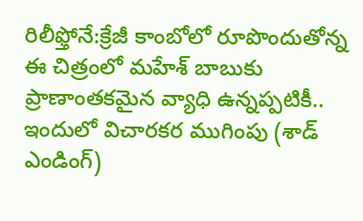రిలీఫ్తోనే:క్రేజీ కాంబోలో రూపొందుతోన్న ఈ చిత్రంలో మహేశ్ బాబుకు ప్రాణాంతకమైన వ్యాధి ఉన్నప్పటికీ.. ఇందులో విచారకర ముగింపు (శాడ్ ఎండింగ్)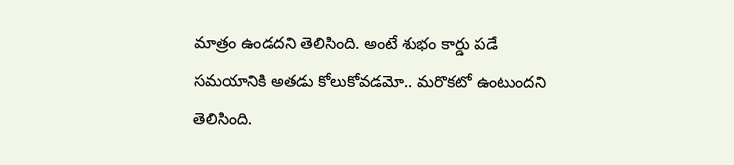మాత్రం ఉండదని తెలిసింది. అంటే శుభం కార్డు పడే సమయానికి అతడు కోలుకోవడమో.. మరొకటో ఉంటుందని తెలిసింది.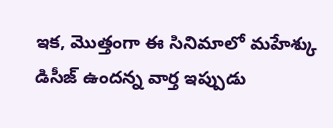ఇక, మొత్తంగా ఈ సినిమాలో మహేశ్కు డిసీజ్ ఉందన్న వార్త ఇప్పుడు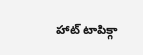హాట్ టాపిక్గా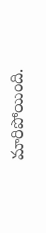మారిపోయింది.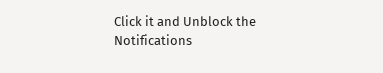Click it and Unblock the Notifications